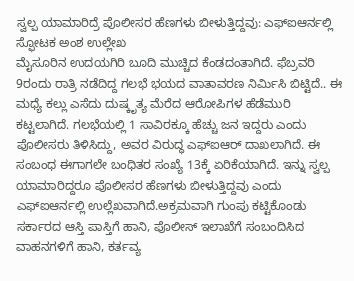ಸ್ವಲ್ಪ ಯಾಮಾರಿದ್ರೆ ಪೊಲೀಸರ ಹೆಣಗಳು ಬೀಳುತ್ತಿದ್ದವು: ಎಫ್ಐಆರ್ನಲ್ಲಿ ಸ್ಫೋಟಕ ಅಂಶ ಉಲ್ಲೇಖ
ಮೈಸೂರಿನ ಉದಯಗಿರಿ ಬೂದಿ ಮುಚ್ಚಿದ ಕೆಂಡದಂತಾಗಿದೆ. ಫೆಬ್ರವರಿ 9ರಂದು ರಾತ್ರಿ ನಡೆದಿದ್ದ ಗಲಭೆ ಭಯದ ವಾತಾವರಣ ನಿರ್ಮಿಸಿ ಬಿಟ್ಟಿದೆ.. ಈ ಮಧ್ಯೆ ಕಲ್ಲು ಎಸೆದು ದುಷ್ಕೃತ್ಯ ಮೆರೆದ ಆರೋಪಿಗಳ ಹೆಡೆಮುರಿ ಕಟ್ಟಲಾಗಿದೆ. ಗಲಭೆಯಲ್ಲಿ 1 ಸಾವಿರಕ್ಕೂ ಹೆಚ್ಚು ಜನ ಇದ್ದರು ಎಂದು ಪೊಲೀಸರು ತಿಳಿಸಿದ್ದು, ಅವರ ವಿರುದ್ಧ ಎಫ್ಐಆರ್ ದಾಖಲಾಗಿದೆ. ಈ ಸಂಬಂಧ ಈಗಾಗಲೇ ಬಂಧಿತರ ಸಂಖ್ಯೆ 13ಕ್ಕೆ ಏರಿಕೆಯಾಗಿದೆ. ಇನ್ನು ಸ್ವಲ್ಪ ಯಾಮಾರಿದ್ದರೂ ಪೊಲೀಸರ ಹೆಣಗಳು ಬೀಳುತ್ತಿದ್ದವು ಎಂದು ಎಫ್ಐಆರ್ನಲ್ಲಿ ಉಲ್ಲೆಖವಾಗಿದೆ.ಅಕ್ರಮವಾಗಿ ಗುಂಪು ಕಟ್ಟಿಕೊಂಡು ಸರ್ಕಾರದ ಆಸ್ತಿ ಪಾಸ್ತಿಗೆ ಹಾನಿ, ಪೊಲೀಸ್ ಇಲಾಖೆಗೆ ಸಂಬಂದಿಸಿದ ವಾಹನಗಳಿಗೆ ಹಾನಿ, ಕರ್ತವ್ಯ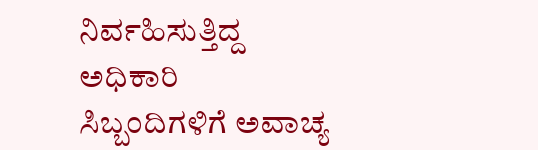ನಿರ್ವಹಿಸುತ್ತಿದ್ದ ಅಧಿಕಾರಿ ಸಿಬ್ಬಂದಿಗಳಿಗೆ ಅವಾಚ್ಯ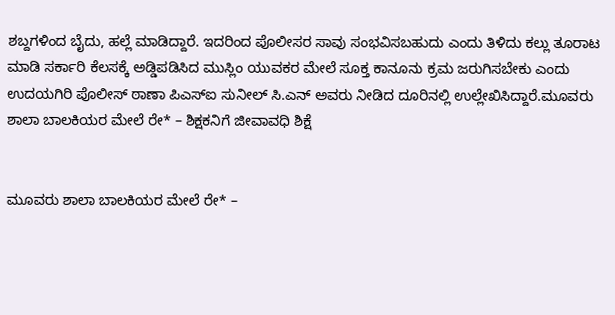ಶಬ್ದಗಳಿಂದ ಬೈದು, ಹಲ್ಲೆ ಮಾಡಿದ್ದಾರೆ. ಇದರಿಂದ ಪೊಲೀಸರ ಸಾವು ಸಂಭವಿಸಬಹುದು ಎಂದು ತಿಳಿದು ಕಲ್ಲು ತೂರಾಟ ಮಾಡಿ ಸರ್ಕಾರಿ ಕೆಲಸಕ್ಕೆ ಅಡ್ಡಿಪಡಿಸಿದ ಮುಸ್ಲಿಂ ಯುವಕರ ಮೇಲೆ ಸೂಕ್ತ ಕಾನೂನು ಕ್ರಮ ಜರುಗಿಸಬೇಕು ಎಂದು ಉದಯಗಿರಿ ಪೊಲೀಸ್ ಠಾಣಾ ಪಿಎಸ್ಐ ಸುನೀಲ್ ಸಿ.ಎನ್ ಅವರು ನೀಡಿದ ದೂರಿನಲ್ಲಿ ಉಲ್ಲೇಖಿಸಿದ್ದಾರೆ.ಮೂವರು ಶಾಲಾ ಬಾಲಕಿಯರ ಮೇಲೆ ರೇ* – ಶಿಕ್ಷಕನಿಗೆ ಜೀವಾವಧಿ ಶಿಕ್ಷೆ


ಮೂವರು ಶಾಲಾ ಬಾಲಕಿಯರ ಮೇಲೆ ರೇ* –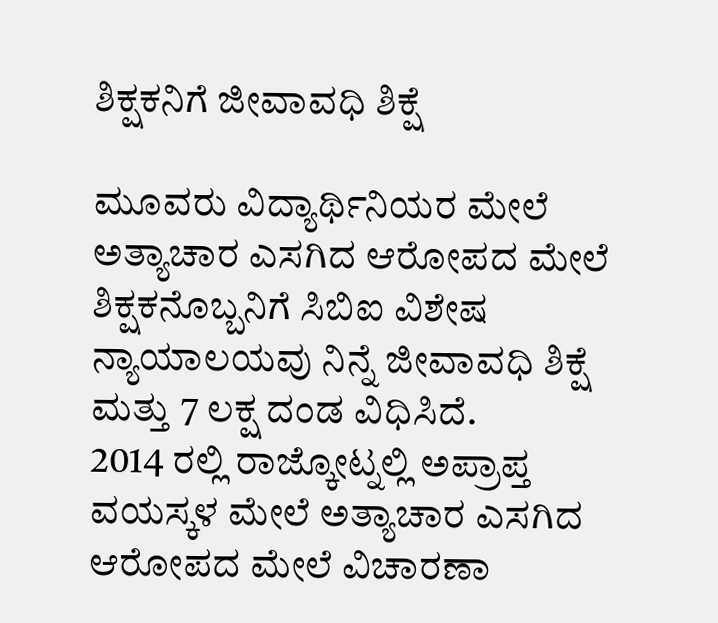ಶಿಕ್ಷಕನಿಗೆ ಜೀವಾವಧಿ ಶಿಕ್ಷೆ

ಮೂವರು ವಿದ್ಯಾರ್ಥಿನಿಯರ ಮೇಲೆ ಅತ್ಯಾಚಾರ ಎಸಗಿದ ಆರೋಪದ ಮೇಲೆ ಶಿಕ್ಷಕನೊಬ್ಬನಿಗೆ ಸಿಬಿಐ ವಿಶೇಷ ನ್ಯಾಯಾಲಯವು ನಿನ್ನೆ ಜೀವಾವಧಿ ಶಿಕ್ಷೆ ಮತ್ತು 7 ಲಕ್ಷ ದಂಡ ವಿಧಿಸಿದೆ.
2014 ರಲ್ಲಿ ರಾಜ್ಕೋಟ್ನಲ್ಲಿ ಅಪ್ರಾಪ್ತ ವಯಸ್ಕಳ ಮೇಲೆ ಅತ್ಯಾಚಾರ ಎಸಗಿದ ಆರೋಪದ ಮೇಲೆ ವಿಚಾರಣಾ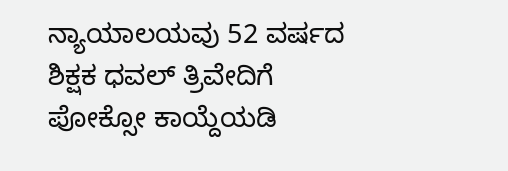ನ್ಯಾಯಾಲಯವು 52 ವರ್ಷದ ಶಿಕ್ಷಕ ಧವಲ್ ತ್ರಿವೇದಿಗೆ ಪೋಕ್ಸೋ ಕಾಯ್ದೆಯಡಿ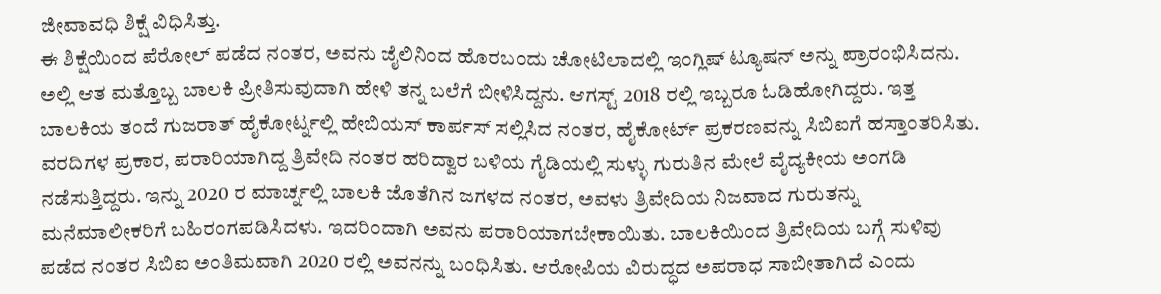ಜೀವಾವಧಿ ಶಿಕ್ಷೆ ವಿಧಿಸಿತ್ತು.
ಈ ಶಿಕ್ಷೆಯಿಂದ ಪೆರೋಲ್ ಪಡೆದ ನಂತರ, ಅವನು ಜೈಲಿನಿಂದ ಹೊರಬಂದು ಚೋಟಿಲಾದಲ್ಲಿ ಇಂಗ್ಲಿಷ್ ಟ್ಯೂಷನ್ ಅನ್ನು ಪ್ರಾರಂಭಿಸಿದನು. ಅಲ್ಲಿ ಆತ ಮತ್ತೊಬ್ಬ ಬಾಲಕಿ ಪ್ರೀತಿಸುವುದಾಗಿ ಹೇಳಿ ತನ್ನ ಬಲೆಗೆ ಬೀಳಿಸಿದ್ದನು. ಆಗಸ್ಟ್ 2018 ರಲ್ಲಿ ಇಬ್ಬರೂ ಓಡಿಹೋಗಿದ್ದರು. ಇತ್ತ ಬಾಲಕಿಯ ತಂದೆ ಗುಜರಾತ್ ಹೈಕೋರ್ಟ್ನಲ್ಲಿ ಹೇಬಿಯಸ್ ಕಾರ್ಪಸ್ ಸಲ್ಲಿಸಿದ ನಂತರ, ಹೈಕೋರ್ಟ್ ಪ್ರಕರಣವನ್ನು ಸಿಬಿಐಗೆ ಹಸ್ತಾಂತರಿಸಿತು.
ವರದಿಗಳ ಪ್ರಕಾರ, ಪರಾರಿಯಾಗಿದ್ದ ತ್ರಿವೇದಿ ನಂತರ ಹರಿದ್ವಾರ ಬಳಿಯ ಗೈಡಿಯಲ್ಲಿ ಸುಳ್ಳು ಗುರುತಿನ ಮೇಲೆ ವೈದ್ಯಕೀಯ ಅಂಗಡಿ ನಡೆಸುತ್ತಿದ್ದರು. ಇನ್ನು 2020 ರ ಮಾರ್ಚ್ನಲ್ಲಿ ಬಾಲಕಿ ಜೊತೆಗಿನ ಜಗಳದ ನಂತರ, ಅವಳು ತ್ರಿವೇದಿಯ ನಿಜವಾದ ಗುರುತನ್ನು ಮನೆಮಾಲೀಕರಿಗೆ ಬಹಿರಂಗಪಡಿಸಿದಳು. ಇದರಿಂದಾಗಿ ಅವನು ಪರಾರಿಯಾಗಬೇಕಾಯಿತು. ಬಾಲಕಿಯಿಂದ ತ್ರಿವೇದಿಯ ಬಗ್ಗೆ ಸುಳಿವು ಪಡೆದ ನಂತರ ಸಿಬಿಐ ಅಂತಿಮವಾಗಿ 2020 ರಲ್ಲಿ ಅವನನ್ನು ಬಂಧಿಸಿತು. ಆರೋಪಿಯ ವಿರುದ್ಧದ ಅಪರಾಧ ಸಾಬೀತಾಗಿದೆ ಎಂದು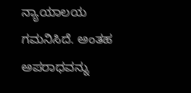ನ್ಯಾಯಾಲಯ ಗಮನಿಸಿದೆ. ಅಂತಹ ಅಪರಾಧವನ್ನು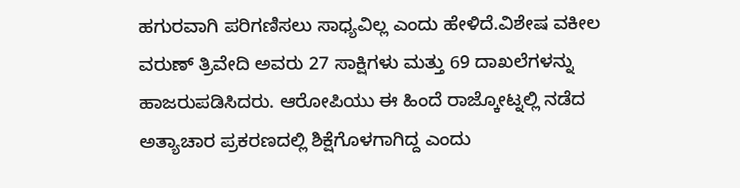ಹಗುರವಾಗಿ ಪರಿಗಣಿಸಲು ಸಾಧ್ಯವಿಲ್ಲ ಎಂದು ಹೇಳಿದೆ.ವಿಶೇಷ ವಕೀಲ ವರುಣ್ ತ್ರಿವೇದಿ ಅವರು 27 ಸಾಕ್ಷಿಗಳು ಮತ್ತು 69 ದಾಖಲೆಗಳನ್ನು ಹಾಜರುಪಡಿಸಿದರು. ಆರೋಪಿಯು ಈ ಹಿಂದೆ ರಾಜ್ಕೋಟ್ನಲ್ಲಿ ನಡೆದ ಅತ್ಯಾಚಾರ ಪ್ರಕರಣದಲ್ಲಿ ಶಿಕ್ಷೆಗೊಳಗಾಗಿದ್ದ ಎಂದು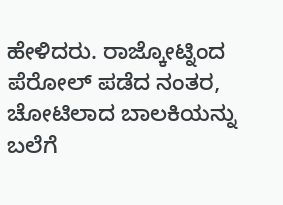ಹೇಳಿದರು. ರಾಜ್ಕೋಟ್ನಿಂದ ಪೆರೋಲ್ ಪಡೆದ ನಂತರ, ಚೋಟಿಲಾದ ಬಾಲಕಿಯನ್ನು ಬಲೆಗೆ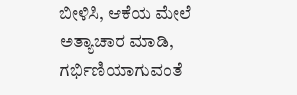ಬೀಳಿಸಿ, ಆಕೆಯ ಮೇಲೆ ಅತ್ಯಾಚಾರ ಮಾಡಿ, ಗರ್ಭಿಣಿಯಾಗುವಂತೆ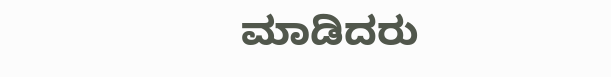ಮಾಡಿದರು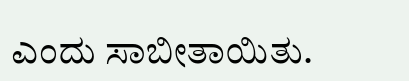ಎಂದು ಸಾಬೀತಾಯಿತು.